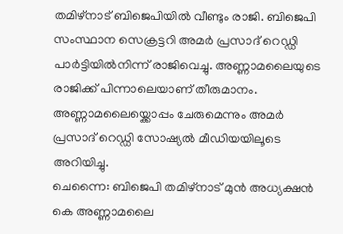തമിഴ്നാട് ബിജെപിയിൽ വീണ്ടും രാജി. ബിജെപി സംസ്ഥാന സെക്രട്ടറി അമർ പ്രസാദ് റെഡ്ഡി പാർട്ടിയിൽനിന്ന് രാജിവെച്ചു. അണ്ണാമലൈയുടെ രാജിക്ക് പിന്നാലെയാണ് തീരുമാനം. അണ്ണാമലൈയ്ക്കൊപ്പം ചേരുമെന്നും അമർ പ്രസാദ് റെഡ്ഡി സോഷ്യൽ മീഡിയയിലൂടെ അറിയിച്ചു.
ചെന്നൈ: ബിജെപി തമിഴ്നാട് മുൻ അധ്യക്ഷൻ കെ അണ്ണാമലൈ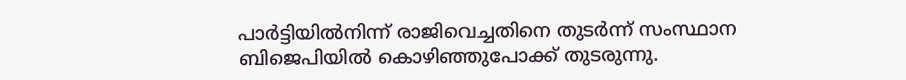പാർട്ടിയിൽനിന്ന് രാജിവെച്ചതിനെ തുടർന്ന് സംസ്ഥാന ബിജെപിയിൽ കൊഴിഞ്ഞുപോക്ക് തുടരുന്നു.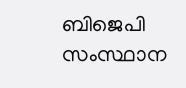ബിജെപി സംസ്ഥാന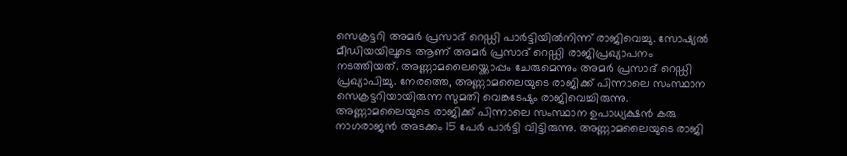സെക്രട്ടറി അമർ പ്രസാദ് റെഡ്ഡി പാർട്ടിയിൽനിന്ന് രാജിവെച്ചു. സോഷ്യൽ മീഡിയയിലൂടെ ആണ് അമർ പ്രസാദ് റെഡ്ഡി രാജിപ്രഖ്യാപനം നടത്തിയത്. അണ്ണാമലൈയ്ക്കൊപ്പം ചേരുമെന്നും അമർ പ്രസാദ് റെഡ്ഡി പ്രഖ്യാപിച്ചു. നേരത്തെ, അണ്ണാമലൈയുടെ രാജിക്ക് പിന്നാലെ സംസ്ഥാന സെക്രട്ടറിയായിരുന്ന സുമതി വെങ്കടേഷും രാജിവെച്ചിരുന്നു.
അണ്ണാമലൈയുടെ രാജിക്ക് പിന്നാലെ സംസ്ഥാന ഉപാധ്യക്ഷൻ കരു നാഗരാജൻ അടക്കം 15 പേർ പാർട്ടി വിട്ടിരുന്നു. അണ്ണാമലൈയുടെ രാജി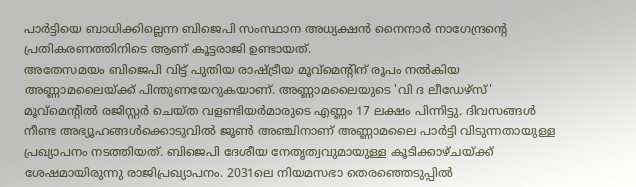പാർട്ടിയെ ബാധിക്കില്ലെന്ന ബിജെപി സംസ്ഥാന അധ്യക്ഷൻ നൈനാർ നാഗേന്ദ്രൻ്റെ പ്രതികരണത്തിനിടെ ആണ് കൂട്ടരാജി ഉണ്ടായത്.
അതേസമയം ബിജെപി വിട്ട് പുതിയ രാഷ്ട്രീയ മൂവ്മെൻ്റിന് രൂപം നൽകിയ അണ്ണാമലൈയ്ക്ക് പിന്തുണയേറുകയാണ്. അണ്ണാമലൈയുടെ 'വി ദ ലീഡേഴ്സ്' മൂവ്മെൻ്റിൽ രജിസ്റ്റർ ചെയ്ത വളണ്ടിയർമാരുടെ എണ്ണം 17 ലക്ഷം പിന്നിട്ടു. ദിവസങ്ങൾ നീണ്ട അഭ്യൂഹങ്ങൾക്കൊടുവിൽ ജൂൺ അഞ്ചിനാണ് അണ്ണാമലൈ പാർട്ടി വിടുന്നതായുള്ള പ്രഖ്യാപനം നടത്തിയത്. ബിജെപി ദേശീയ നേതൃത്വവുമായുള്ള കൂടിക്കാഴ്ചയ്ക്ക് ശേഷമായിരുന്നു രാജിപ്രഖ്യാപനം. 2031ലെ നിയമസഭാ തെരഞ്ഞെടുപ്പിൽ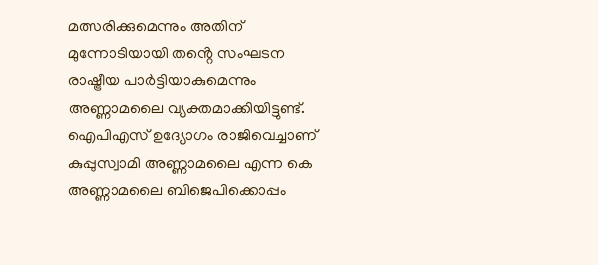മത്സരിക്കുമെന്നും അതിന് മുന്നോടിയായി തൻ്റെ സംഘടന രാഷ്ട്രീയ പാർട്ടിയാകുമെന്നും അണ്ണാമലൈ വ്യക്തമാക്കിയിട്ടുണ്ട്.
ഐപിഎസ് ഉദ്യോഗം രാജിവെച്ചാണ് കുപ്പുസ്വാമി അണ്ണാമലൈ എന്ന കെ അണ്ണാമലൈ ബിജെപിക്കൊപ്പം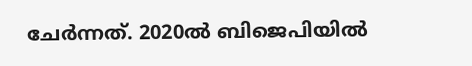ചേർന്നത്. 2020ൽ ബിജെപിയിൽ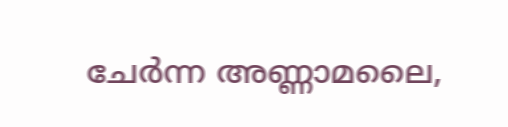ചേർന്ന അണ്ണാമലൈ,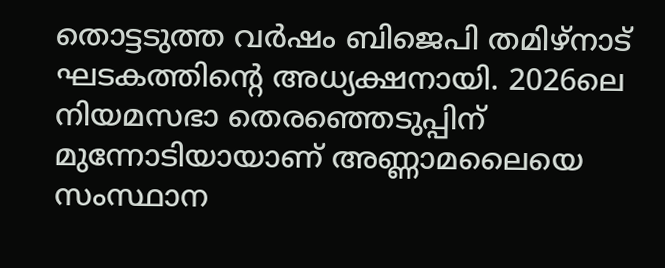തൊട്ടടുത്ത വർഷം ബിജെപി തമിഴ്നാട് ഘടകത്തിൻ്റെ അധ്യക്ഷനായി. 2026ലെ നിയമസഭാ തെരഞ്ഞെടുപ്പിന് മുന്നോടിയായാണ് അണ്ണാമലൈയെ സംസ്ഥാന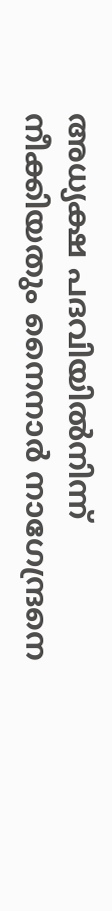അധ്യക്ഷ പദവിയിൽനിന്ന് നീക്കിയതും നൈനാർ നാഗേന്ദ്രനെ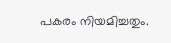പകരം നിയമിച്ചതും.